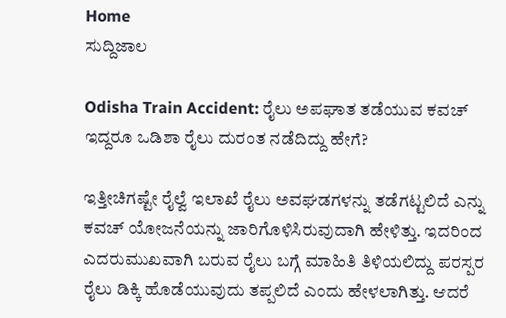Home
ಸುದ್ದಿಜಾಲ

Odisha Train Accident: ರೈಲು ಅಪಘಾತ ತಡೆಯುವ ಕವಚ್‌ ಇದ್ದರೂ ಒಡಿಶಾ ರೈಲು ದುರಂತ ನಡೆದಿದ್ದು ಹೇಗೆ?

ಇತ್ತೀಚಿಗಷ್ಟೇ ರೈಲ್ವೆ ಇಲಾಖೆ ರೈಲು ಅವಘಡಗಳನ್ನು ತಡೆಗಟ್ಟಲಿದೆ ಎನ್ನು ಕವಚ್‌ ಯೋಜನೆಯನ್ನು ಜಾರಿಗೊಳಿಸಿರುವುದಾಗಿ ಹೇಳಿತ್ತು. ಇದರಿಂದ ಎದರುಮುಖವಾಗಿ ಬರುವ ರೈಲು ಬಗ್ಗೆ ಮಾಹಿತಿ ತಿಳಿಯಲಿದ್ದು ಪರಸ್ಪರ ರೈಲು ಡಿಕ್ಕಿ ಹೊಡೆಯುವುದು ತಪ್ಪಲಿದೆ ಎಂದು ಹೇಳಲಾಗಿತ್ತು. ಆದರೆ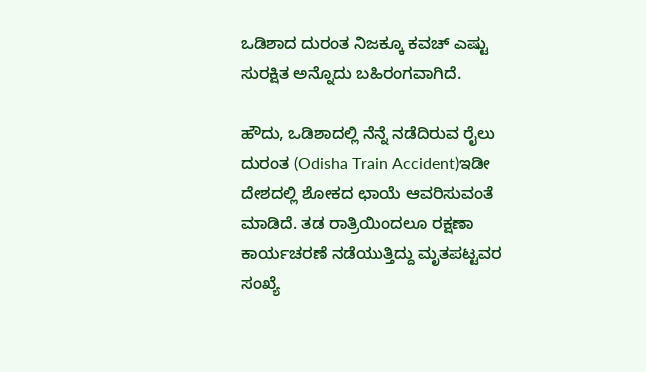ಒಡಿಶಾದ ದುರಂತ ನಿಜಕ್ಕೂ ಕವಚ್‌ ಎಷ್ಟು ಸುರಕ್ಷಿತ ಅನ್ನೊದು ಬಹಿರಂಗವಾಗಿದೆ.

ಹೌದು, ಒಡಿಶಾದಲ್ಲಿ ನೆನ್ನೆ ನಡೆದಿರುವ ರೈಲು ದುರಂತ (Odisha Train Accident)ಇಡೀ ದೇಶದಲ್ಲಿ ಶೋಕದ ಛಾಯೆ ಆವರಿಸುವಂತೆ ಮಾಡಿದೆ. ತಡ ರಾತ್ರಿಯಿಂದಲೂ ರಕ್ಷಣಾ ಕಾರ್ಯಚರಣೆ ನಡೆಯುತ್ತಿದ್ದು ಮೃತಪಟ್ಟವರ ಸಂಖ್ಯೆ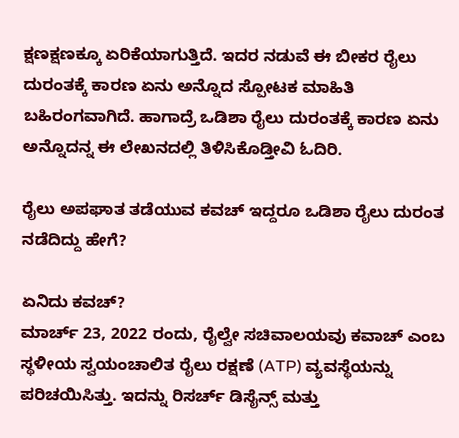ಕ್ಷಣಕ್ಷಣಕ್ಕೂ ಏರಿಕೆಯಾಗುತ್ತಿದೆ. ಇದರ ನಡುವೆ ಈ ಬೀಕರ ರೈಲು ದುರಂತಕ್ಕೆ ಕಾರಣ ಏನು ಅನ್ನೊದ ಸ್ಪೋಟಕ ಮಾಹಿತಿ ಬಹಿರಂಗವಾಗಿದೆ. ಹಾಗಾದ್ರೆ ಒಡಿಶಾ ರೈಲು ದುರಂತಕ್ಕೆ ಕಾರಣ ಏನು ಅನ್ನೊದನ್ನ ಈ ಲೇಖನದಲ್ಲಿ ತಿಳಿಸಿಕೊಡ್ತೀವಿ ಓದಿರಿ.

ರೈಲು ಅಪಘಾತ ತಡೆಯುವ ಕವಚ್‌ ಇದ್ದರೂ ಒಡಿಶಾ ರೈಲು ದುರಂತ ನಡೆದಿದ್ದು ಹೇಗೆ?

ಏನಿದು ಕವಚ್‌?
ಮಾರ್ಚ್ 23, 2022 ರಂದು, ರೈಲ್ವೇ ಸಚಿವಾಲಯವು ಕವಾಚ್ ಎಂಬ ಸ್ಥಳೀಯ ಸ್ವಯಂಚಾಲಿತ ರೈಲು ರಕ್ಷಣೆ (ATP) ವ್ಯವಸ್ಥೆಯನ್ನು ಪರಿಚಯಿಸಿತ್ತು. ಇದನ್ನು ರಿಸರ್ಚ್ ಡಿಸೈನ್ಸ್ ಮತ್ತು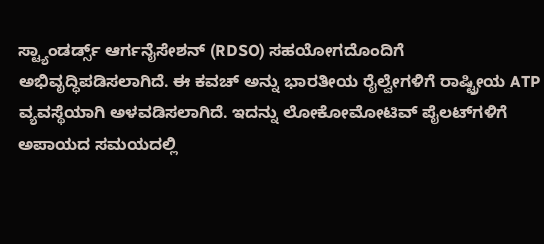ಸ್ಟ್ಯಾಂಡರ್ಡ್ಸ್ ಆರ್ಗನೈಸೇಶನ್ (RDSO) ಸಹಯೋಗದೊಂದಿಗೆ ಅಭಿವೃದ್ಧಿಪಡಿಸಲಾಗಿದೆ. ಈ ಕವಚ್‌ ಅನ್ನು ಭಾರತೀಯ ರೈಲ್ವೇಗಳಿಗೆ ರಾಷ್ಟ್ರೀಯ ATP ವ್ಯವಸ್ಥೆಯಾಗಿ ಅಳವಡಿಸಲಾಗಿದೆ. ಇದನ್ನು ಲೋಕೋಮೋಟಿವ್ ಪೈಲಟ್‌ಗಳಿಗೆ ಅಪಾಯದ ಸಮಯದಲ್ಲಿ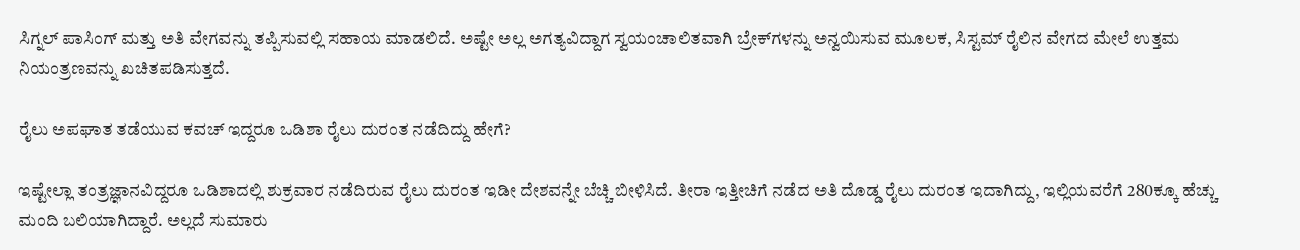ಸಿಗ್ನಲ್ ಪಾಸಿಂಗ್ ಮತ್ತು ಅತಿ ವೇಗವನ್ನು ತಪ್ಪಿಸುವಲ್ಲಿ ಸಹಾಯ ಮಾಡಲಿದೆ. ಅಷ್ಟೇ ಅಲ್ಲ ಅಗತ್ಯವಿದ್ದಾಗ ಸ್ವಯಂಚಾಲಿತವಾಗಿ ಬ್ರೇಕ್‌ಗಳನ್ನು ಅನ್ವಯಿಸುವ ಮೂಲಕ, ಸಿಸ್ಟಮ್ ರೈಲಿನ ವೇಗದ ಮೇಲೆ ಉತ್ತಮ ನಿಯಂತ್ರಣವನ್ನು ಖಚಿತಪಡಿಸುತ್ತದೆ.

ರೈಲು ಅಪಘಾತ ತಡೆಯುವ ಕವಚ್‌ ಇದ್ದರೂ ಒಡಿಶಾ ರೈಲು ದುರಂತ ನಡೆದಿದ್ದು ಹೇಗೆ?

ಇಷ್ಟೇಲ್ಲಾ ತಂತ್ರಜ್ಞಾನವಿದ್ದರೂ ಒಡಿಶಾದಲ್ಲಿ ಶುಕ್ರವಾರ ನಡೆದಿರುವ ರೈಲು ದುರಂತ ಇಡೀ ದೇಶವನ್ನೇ ಬೆಚ್ಚಿ ಬೀಳಿಸಿದೆ. ತೀರಾ ಇತ್ತೀಚಿಗೆ ನಡೆದ ಅತಿ ದೊಡ್ಡ ರೈಲು ದುರಂತ ಇದಾಗಿದ್ದು, ಇಲ್ಲಿಯವರೆಗೆ 280ಕ್ಕೂ ಹೆಚ್ಚು ಮಂದಿ ಬಲಿಯಾಗಿದ್ದಾರೆ. ಅಲ್ಲದೆ ಸುಮಾರು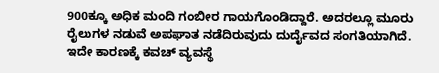900ಕ್ಕೂ ಅಧಿಕ ಮಂದಿ ಗಂಬೀರ ಗಾಯಗೊಂಡಿದ್ದಾರೆ. ಅದರಲ್ಲೂ ಮೂರು ರೈಲುಗಳ ನಡುವೆ ಅಪಘಾತ ನಡೆದಿರುವುದು ದುರ್ದೈವದ ಸಂಗತಿಯಾಗಿದೆ. ಇದೇ ಕಾರಣಕ್ಕೆ ಕವಚ್‌ ವ್ಯವಸ್ಥೆ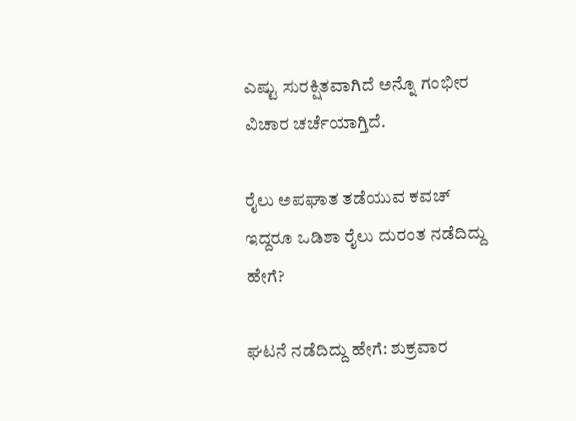ಎಷ್ಟು ಸುರಕ್ಷಿತವಾಗಿದೆ ಅನ್ನೊ ಗಂಭೀರ ವಿಚಾರ ಚರ್ಚೆಯಾಗ್ತಿದೆ.

ರೈಲು ಅಪಘಾತ ತಡೆಯುವ ಕವಚ್‌ ಇದ್ದರೂ ಒಡಿಶಾ ರೈಲು ದುರಂತ ನಡೆದಿದ್ದು ಹೇಗೆ?

ಘಟನೆ ನಡೆದಿದ್ದು ಹೇಗೆ: ಶುಕ್ರವಾರ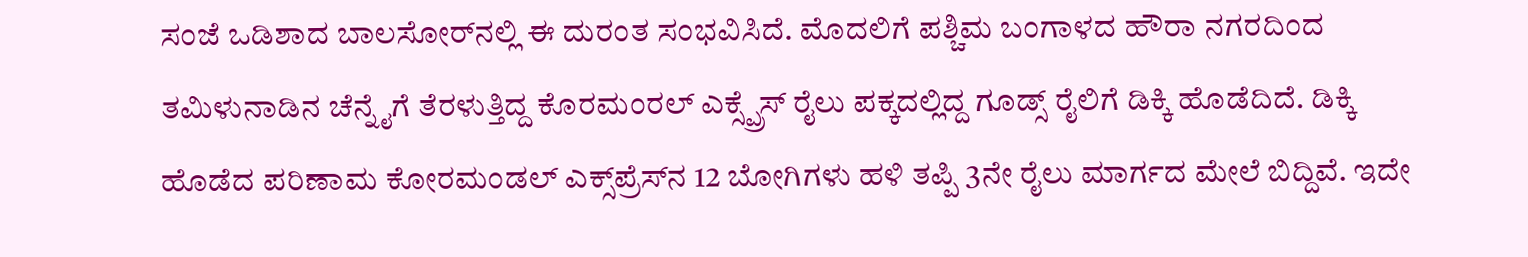ಸಂಜೆ ಒಡಿಶಾದ ಬಾಲಸೋರ್‌ನಲ್ಲಿ ಈ ದುರಂತ ಸಂಭವಿಸಿದೆ. ಮೊದಲಿಗೆ ಪಶ್ಚಿಮ ಬಂಗಾಳದ ಹೌರಾ ನಗರದಿಂದ ತಮಿಳುನಾಡಿನ ಚೆನ್ನೈಗೆ ತೆರಳುತ್ತಿದ್ದ ಕೊರಮಂರಲ್ ಎಕ್ಸ್ಪ್ರೆಸ್ ರೈಲು ಪಕ್ಕದಲ್ಲಿದ್ದ ಗೂಡ್ಸ್‌ ರೈಲಿಗೆ ಡಿಕ್ಕಿ ಹೊಡೆದಿದೆ. ಡಿಕ್ಕಿ ಹೊಡೆದ ಪರಿಣಾಮ ಕೋರಮಂಡಲ್ ಎಕ್ಸ್‌ಪ್ರೆಸ್‌ನ 12 ಬೋಗಿಗಳು ಹಳಿ ತಪ್ಪಿ 3ನೇ ರೈಲು ಮಾರ್ಗದ ಮೇಲೆ ಬಿದ್ದಿವೆ. ಇದೇ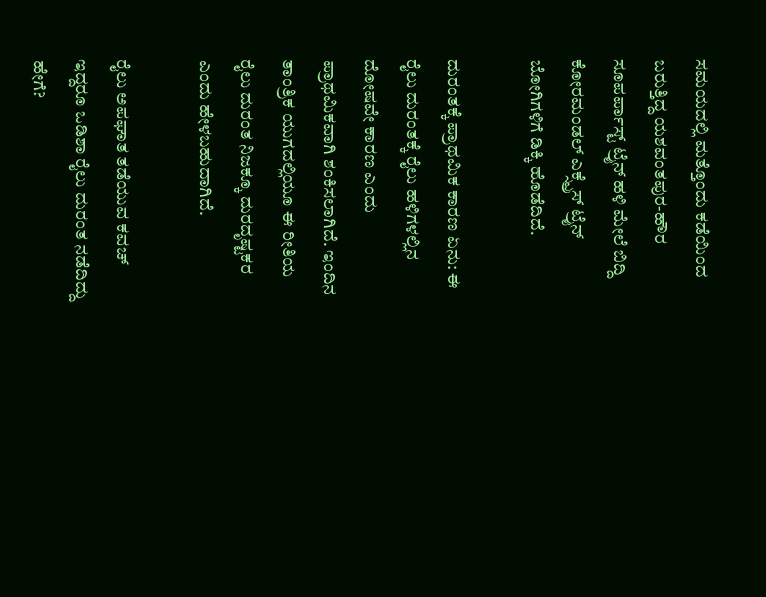ಸಮಯದಲ್ಲಿ ಮತ್ತೊಂದು ಕಡೆಯಿಂದ ಬರುತ್ತಿದ್ದ ಯಶವಂತಪುರ-ಹೌರ ಸೂಪರ್ಪಾಸ್ಟ್ ಟ್ರೈನ್ ಹಳಿ ಮೇಲೆ ಬಿದ್ದಿ ಕೋರಮಂಡಲ್ ಎಕ್ಸ್ಪ್ರೆಸ್ ಟ್ರೈನ್ ಬೋಗಿಗಳಿಗೆ ಡಿಕ್ಕಿ ಹೊಡೆದಿದೆ.

ದುರಂತಕ್ಕೆ ಪ್ರಾಥಮಿಕ ಕಾರಣ ಏನು: ಈ ರೈಲು ದುರಂತಕ್ಕೆ ರೈಲು ಹಳಿಗಳಲ್ಲಿನ ದೋ‍ಷವೇ ಕಾರಣ ಎಂದು ಪ್ರಾಥಮಿಕವಾಗಿ ಶಂಕಿಸಲಾಗಿದೆ. ಇಂದಿನ ತಾಂತ್ರಿಕ ಯುಗದಲ್ಲಿಯೂ ಈ ರೀತಿಯ ರೈಲು ದುರಂತ ನಿಜಕ್ಕೂ ದುರದೃಷ್ಟಕರ ಎಂದು ಹೇಳಬಹುದಾಗಿದೆ.

ರೈಲು ಅಪಘಾತ ತಡೆಯುವ ಕವಚ್‌ ಇದ್ದರೂ ಒಡಿಶಾ ರೈಲು ದುರಂತ ನಡೆದಿದ್ದು ಹೇಗೆ?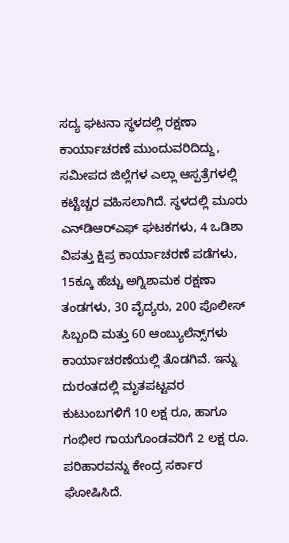ಸದ್ಯ ಘಟನಾ ಸ್ಥಳದಲ್ಲಿ ರಕ್ಷಣಾ ಕಾರ್ಯಾಚರಣೆ ಮುಂದುವರಿದಿದ್ದು, ಸಮೀಪದ ಜಿಲ್ಲೆಗಳ ಎಲ್ಲಾ ಆಸ್ಪತ್ರೆಗಳಲ್ಲಿ ಕಟ್ಟೆಚ್ಚರ ವಹಿಸಲಾಗಿದೆ. ಸ್ಥಳದಲ್ಲಿ ಮೂರು ಎನ್‌ಡಿಆರ್‌ಎಫ್ ಘಟಕಗಳು, 4 ಒಡಿಶಾ ವಿಪತ್ತು ಕ್ಷಿಪ್ರ ಕಾರ್ಯಾಚರಣೆ ಪಡೆಗಳು, 15ಕ್ಕೂ ಹೆಚ್ಚು ಅಗ್ನಿಶಾಮಕ ರಕ್ಷಣಾ ತಂಡಗಳು, 30 ವೈದ್ಯರು, 200 ಪೊಲೀಸ್ ಸಿಬ್ಬಂದಿ ಮತ್ತು 60 ಆಂಬ್ಯುಲೆನ್ಸ್‌ಗಳು ಕಾರ್ಯಾಚರಣೆಯಲ್ಲಿ ತೊಡಗಿವೆ. ಇನ್ನು ದುರಂತದಲ್ಲಿ ಮೃತಪಟ್ಟವರ ಕುಟುಂಬಗಳಿಗೆ 10 ಲಕ್ಷ ರೂ, ಹಾಗೂ ಗಂಭೀರ ಗಾಯಗೊಂಡವರಿಗೆ 2 ಲಕ್ಷ ರೂ. ಪರಿಹಾರವನ್ನು ಕೇಂದ್ರ ಸರ್ಕಾರ ಘೋಷಿಸಿದೆ.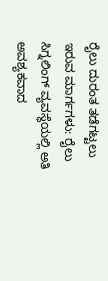ರೈಲು ದುರಂತ ತಡೆಗಟ್ಟಲು ಇರುವ ಮಾರ್ಗಗಳು: ರೈಲು ಸಿಗ್ನಲಿಂಗ್‌ ವ್ಯವಸ್ಥೆಯಲ್ಲಿ ಅತಿ ಅವಶ್ಯಕವಾದ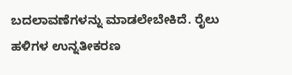ಬದಲಾವಣೆಗಳನ್ನು ಮಾಡಲೇಬೇಕಿದೆ. ರೈಲು ಹಳಿಗಳ ಉನ್ನತೀಕರಣ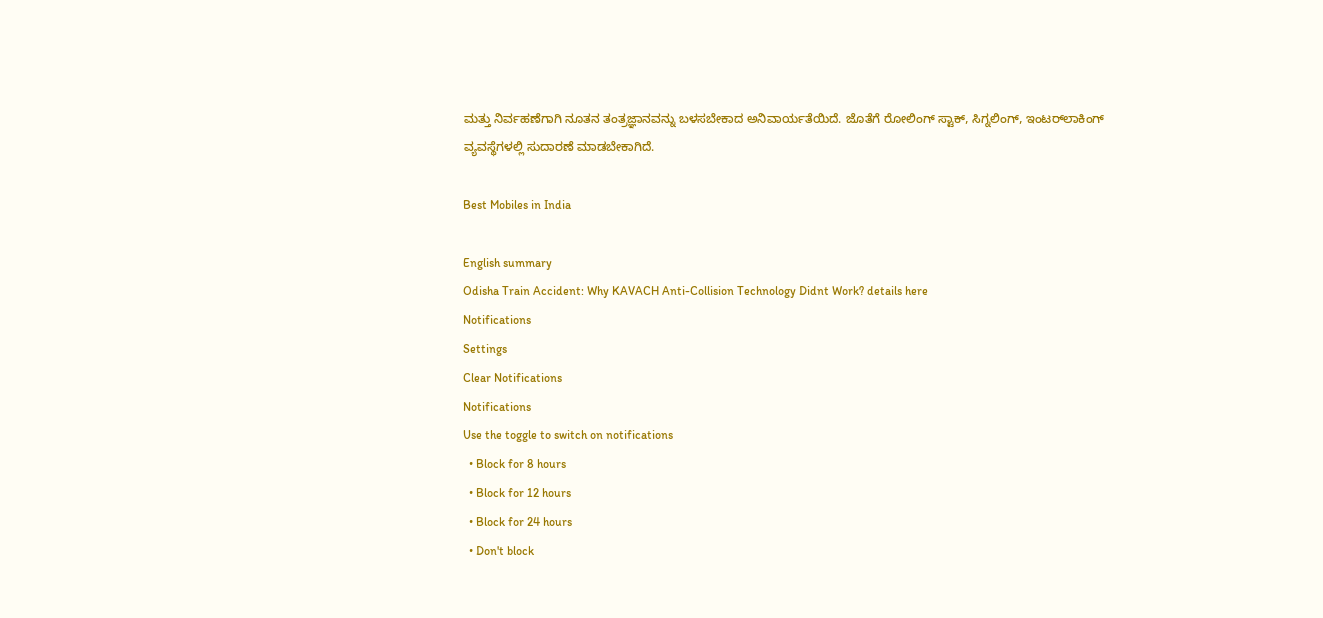ಮತ್ತು ನಿರ್ವಹಣೆಗಾಗಿ ನೂತನ ತಂತ್ರಜ್ಞಾನವನ್ನು ಬಳಸಬೇಕಾದ ಅನಿವಾರ್ಯತೆಯಿದೆ. ಜೊತೆಗೆ ರೋಲಿಂಗ್‌ ಸ್ಟಾಕ್‌, ಸಿಗ್ನಲಿಂಗ್‌, ಇಂಟರ್‌ಲಾಕಿಂಗ್‌ ವ್ಯವಸ್ಥೆಗಳಲ್ಲಿ ಸುದಾರಣೆ ಮಾಡಬೇಕಾಗಿದೆ.

Best Mobiles in India

English summary
Odisha Train Accident: Why KAVACH Anti-Collision Technology Didnt Work? details here
Notifications
Settings
Clear Notifications
Notifications
Use the toggle to switch on notifications
  • Block for 8 hours
  • Block for 12 hours
  • Block for 24 hours
  • Don't block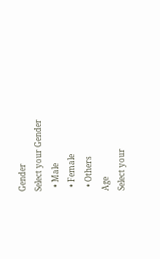Gender
Select your Gender
  • Male
  • Female
  • Others
Age
Select your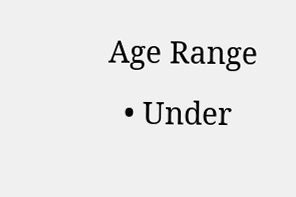Age Range
  • Under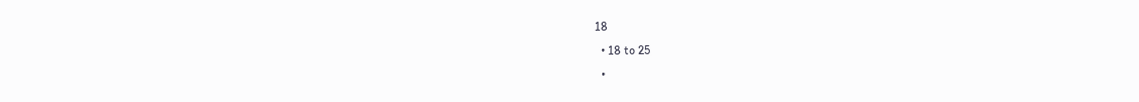18
  • 18 to 25
  •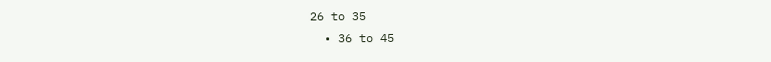26 to 35
  • 36 to 45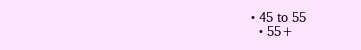• 45 to 55
  • 55+